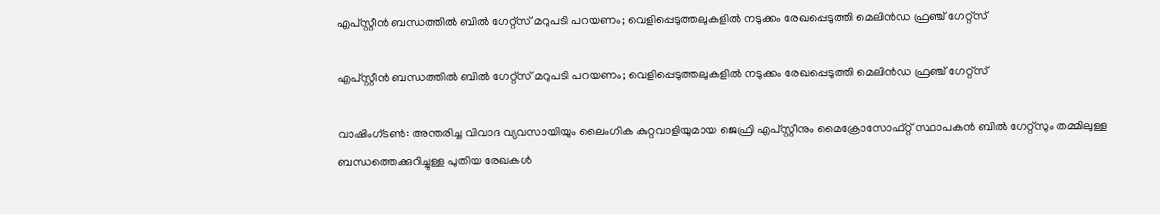എപ്‌സ്റ്റീൻ ബന്ധത്തിൽ ബിൽ ഗേറ്റ്‌സ് മറുപടി പറയണം; വെളിപ്പെടുത്തലുകളിൽ നടുക്കം രേഖപ്പെടുത്തി മെലിൻഡ ഫ്രഞ്ച് ഗേറ്റ്‌സ്

എപ്‌സ്റ്റീൻ ബന്ധത്തിൽ ബിൽ ഗേറ്റ്‌സ് മറുപടി പറയണം; വെളിപ്പെടുത്തലുകളിൽ നടുക്കം രേഖപ്പെടുത്തി മെലിൻഡ ഫ്രഞ്ച് ഗേറ്റ്‌സ്

വാഷിംഗ്ടൺ: അന്തരിച്ച വിവാദ വ്യവസായിയും ലൈംഗിക കുറ്റവാളിയുമായ ജെഫ്രി എപ്‌സ്റ്റീനും മൈക്രോസോഫ്റ്റ് സ്ഥാപകൻ ബിൽ ഗേറ്റ്‌സും തമ്മിലുള്ള ബന്ധത്തെക്കുറിച്ചുള്ള പുതിയ രേഖകൾ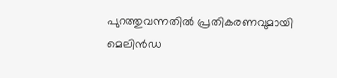പുറത്തുവന്നതിൽ പ്രതികരണവുമായി മെലിൻഡ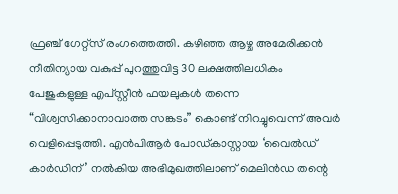ഫ്രഞ്ച് ഗേറ്റ്‌സ് രംഗത്തെത്തി. കഴിഞ്ഞ ആഴ്ച അമേരിക്കൻ നീതിന്യായ വകുപ്പ് പുറത്തുവിട്ട 30 ലക്ഷത്തിലധികം പേജുകളുള്ള എപ്‌സ്റ്റീൻ ഫയലുകൾ തന്നെ “വിശ്വസിക്കാനാവാത്ത സങ്കടം” കൊണ്ട് നിറച്ചുവെന്ന് അവർ വെളിപ്പെടുത്തി. എൻപിആർ പോഡ്‌കാസ്റ്റായ ‘വൈൽഡ് കാർഡിന്’ നൽകിയ അഭിമുഖത്തിലാണ് മെലിൻഡ തന്റെ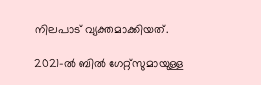നിലപാട് വ്യക്തമാക്കിയത്.

2021-ൽ ബിൽ ഗേറ്റ്‌സുമായുള്ള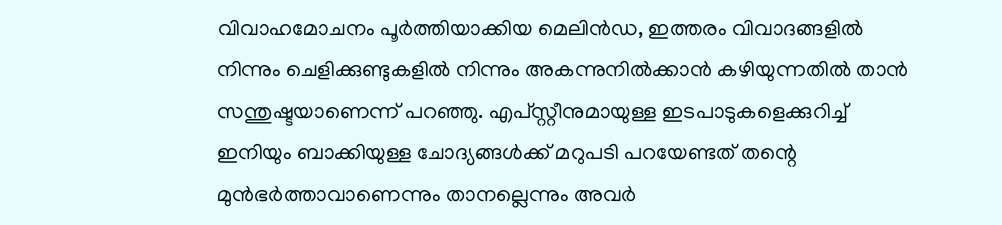വിവാഹമോചനം പൂർത്തിയാക്കിയ മെലിൻഡ, ഇത്തരം വിവാദങ്ങളിൽ നിന്നും ചെളിക്കുണ്ടുകളിൽ നിന്നും അകന്നുനിൽക്കാൻ കഴിയുന്നതിൽ താൻ സന്തുഷ്ടയാണെന്ന് പറഞ്ഞു. എപ്‌സ്റ്റീനുമായുള്ള ഇടപാടുകളെക്കുറിച്ച് ഇനിയും ബാക്കിയുള്ള ചോദ്യങ്ങൾക്ക് മറുപടി പറയേണ്ടത് തന്റെ മുൻഭർത്താവാണെന്നും താനല്ലെന്നും അവർ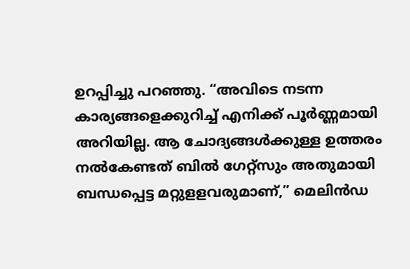ഉറപ്പിച്ചു പറഞ്ഞു. “അവിടെ നടന്ന കാര്യങ്ങളെക്കുറിച്ച് എനിക്ക് പൂർണ്ണമായി അറിയില്ല. ആ ചോദ്യങ്ങൾക്കുള്ള ഉത്തരം നൽകേണ്ടത് ബിൽ ഗേറ്റ്‌സും അതുമായി ബന്ധപ്പെട്ട മറ്റുളളവരുമാണ്,” മെലിൻഡ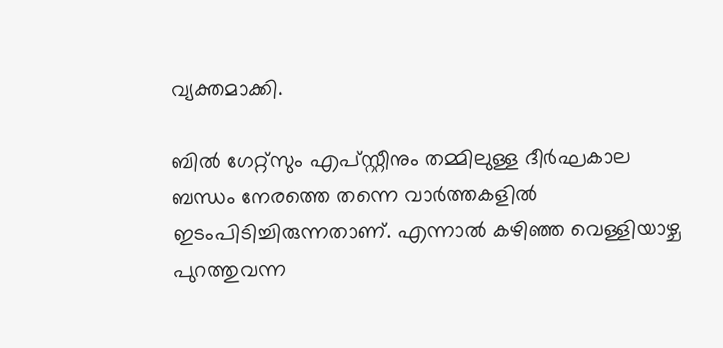വ്യക്തമാക്കി.

ബിൽ ഗേറ്റ്‌സും എപ്‌സ്റ്റീനും തമ്മിലുള്ള ദീർഘകാല ബന്ധം നേരത്തെ തന്നെ വാർത്തകളിൽ ഇടംപിടിച്ചിരുന്നതാണ്. എന്നാൽ കഴിഞ്ഞ വെള്ളിയാഴ്ച പുറത്തുവന്ന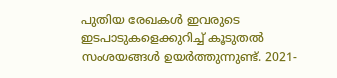പുതിയ രേഖകൾ ഇവരുടെ ഇടപാടുകളെക്കുറിച്ച് കൂടുതൽ സംശയങ്ങൾ ഉയർത്തുന്നുണ്ട്. 2021-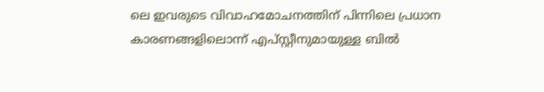ലെ ഇവരുടെ വിവാഹമോചനത്തിന് പിന്നിലെ പ്രധാന കാരണങ്ങളിലൊന്ന് എപ്‌സ്റ്റീനുമായുള്ള ബിൽ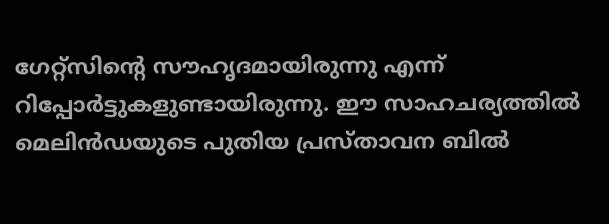ഗേറ്റ്‌സിന്റെ സൗഹൃദമായിരുന്നു എന്ന് റിപ്പോർട്ടുകളുണ്ടായിരുന്നു. ഈ സാഹചര്യത്തിൽ മെലിൻഡയുടെ പുതിയ പ്രസ്താവന ബിൽ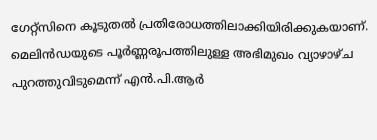ഗേറ്റ്‌സിനെ കൂടുതൽ പ്രതിരോധത്തിലാക്കിയിരിക്കുകയാണ്. മെലിൻഡയുടെ പൂർണ്ണരൂപത്തിലുള്ള അഭിമുഖം വ്യാഴാഴ്ച പുറത്തുവിടുമെന്ന് എൻ.പി.ആർ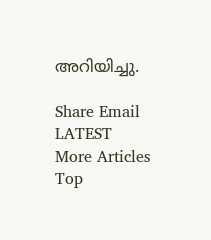അറിയിച്ചു.

Share Email
LATEST
More Articles
Top